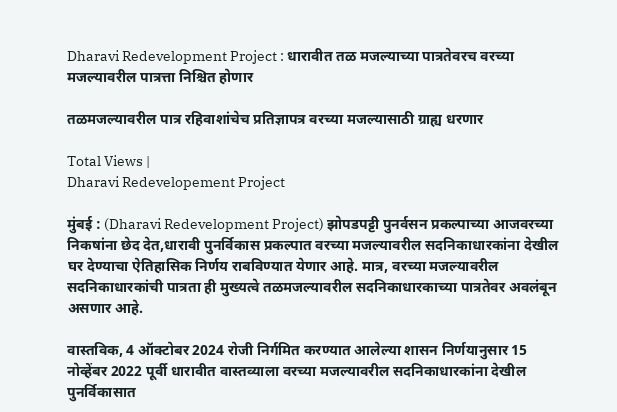Dharavi Redevelopment Project : धारावीत तळ मजल्याच्या पात्रतेवरच वरच्या मजल्यावरील पात्रत्ता निश्चित होणार

तळमजल्यावरील पात्र रहिवाशांचेच प्रतिज्ञापत्र वरच्या मजल्यासाठी ग्राह्य धरणार

Total Views |
Dharavi Redevelopement Project

मुंबई : (Dharavi Redevelopment Project) झोपडपट्टी पुनर्वसन प्रकल्पाच्या आजवरच्या निकषांना छेद देत,धारावी पुनर्विकास प्रकल्पात वरच्या मजल्यावरील सदनिकाधारकांना देखील घर देण्याचा ऐतिहासिक निर्णय राबविण्यात येणार आहे. मात्र, वरच्या मजल्यावरील सदनिकाधारकांची पात्रता ही मुख्यत्वे तळमजल्यावरील सदनिकाधारकाच्या पात्रतेवर अवलंबून असणार आहे.

वास्तविक, 4 ऑक्टोबर 2024 रोजी निर्गमित करण्यात आलेल्या शासन निर्णयानुसार 15 नोव्हेंबर 2022 पूर्वी धारावीत वास्तव्याला वरच्या मजल्यावरील सदनिकाधारकांना देखील पुनर्विकासात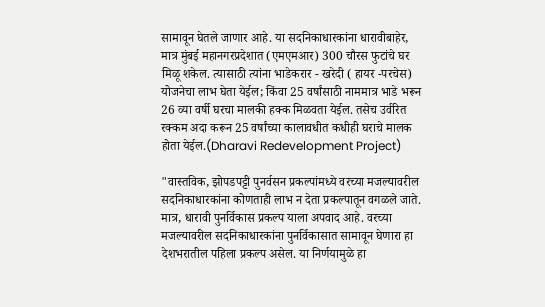सामावून घेतले जाणार आहे. या सदनिकाधारकांना धारावीबाहेर, मात्र मुंबई महानगरप्रदेशात (एमएमआर) 300 चौरस फुटांचे घर मिळू शकेल. त्यासाठी त्यांना भाडेकरार - खरेदी ( हायर -परचेस) योजनेचा लाभ घेता येईल; किंवा 25 वर्षांसाठी नाममात्र भाडे भरून 26 व्या वर्षी घरचा मालकी हक्क मिळवता येईल. तसेच उर्वरित रक्कम अदा करून 25 वर्षांच्या कालावधीत कधीही घराचे मालक होता येईल.(Dharavi Redevelopment Project)

"वास्तविक, झोपडपट्टी पुनर्वसन प्रकल्पांमध्ये वरच्या मजल्यावरील सदनिकाधारकांना कोणताही लाभ न देता प्रकल्पातून वगळले जाते. मात्र, धारावी पुनर्विकास प्रकल्प याला अपवाद आहे. वरच्या मजल्यावरील सदनिकाधारकांना पुनर्विकासात सामावून घेणारा हा देशभरातील पहिला प्रकल्प असेल. या निर्णयामुळे हा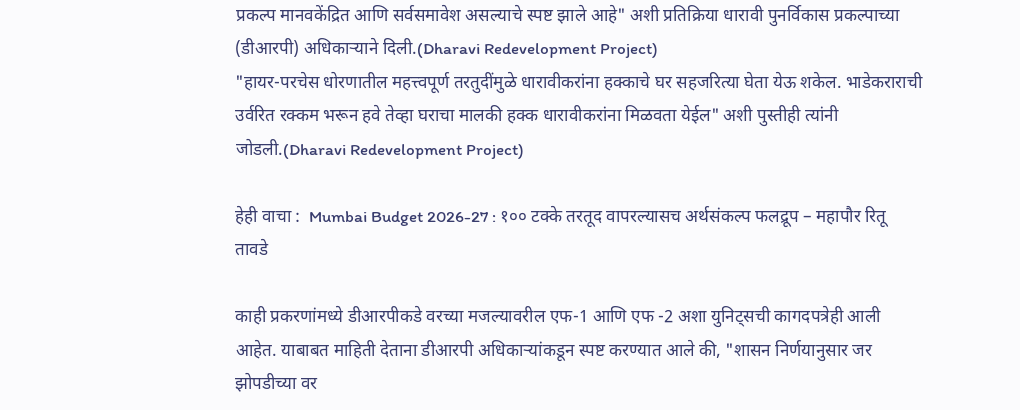प्रकल्प मानवकेंद्रित आणि सर्वसमावेश असल्याचे स्पष्ट झाले आहे" अशी प्रतिक्रिया धारावी पुनर्विकास प्रकल्पाच्या (डीआरपी) अधिकाऱ्याने दिली.(Dharavi Redevelopment Project)
"हायर-परचेस धोरणातील महत्त्वपूर्ण तरतुदींमुळे धारावीकरांना हक्काचे घर सहजरित्या घेता येऊ शकेल. भाडेकराराची उर्वरित रक्कम भरून हवे तेव्हा घराचा मालकी हक्क धारावीकरांना मिळवता येईल" अशी पुस्तीही त्यांनी जोडली.(Dharavi Redevelopment Project)

हेही वाचा :  Mumbai Budget 2026-27 : १०० टक्के तरतूद वापरल्यासच अर्थसंकल्प फलद्रूप – महापौर रितू तावडे

काही प्रकरणांमध्ये डीआरपीकडे वरच्या मजल्यावरील एफ-1 आणि एफ -2 अशा युनिट्सची कागदपत्रेही आली आहेत. याबाबत माहिती देताना डीआरपी अधिकाऱ्यांकडून स्पष्ट करण्यात आले की, "शासन निर्णयानुसार जर झोपडीच्या वर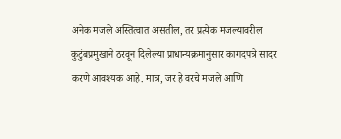अनेक मजले अस्तित्वात असतील, तर प्रत्येक मजल्यावरील कुटुंबप्रमुखाने ठरवून दिलेल्या प्राधान्यक्रमानुसार कागदपत्रे सादर करणे आवश्यक आहे. मात्र, जर हे वरचे मजले आणि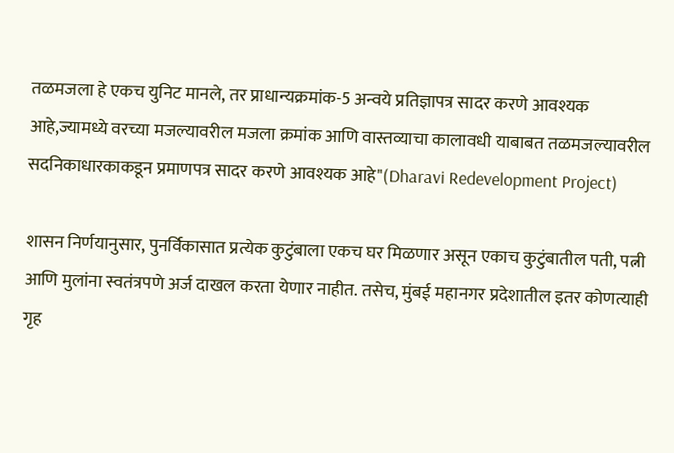तळमजला हे एकच युनिट मानले, तर प्राधान्यक्रमांक-5 अन्वये प्रतिज्ञापत्र सादर करणे आवश्यक आहे,ज्यामध्ये वरच्या मजल्यावरील मजला क्रमांक आणि वास्तव्याचा कालावधी याबाबत तळमजल्यावरील सदनिकाधारकाकडून प्रमाणपत्र सादर करणे आवश्यक आहे"(Dharavi Redevelopment Project)

शासन निर्णयानुसार, पुनर्विकासात प्रत्येक कुटुंबाला एकच घर मिळणार असून एकाच कुटुंबातील पती, पत्नी आणि मुलांना स्वतंत्रपणे अर्ज दाखल करता येणार नाहीत. तसेच, मुंबई महानगर प्रदेशातील इतर कोणत्याही गृह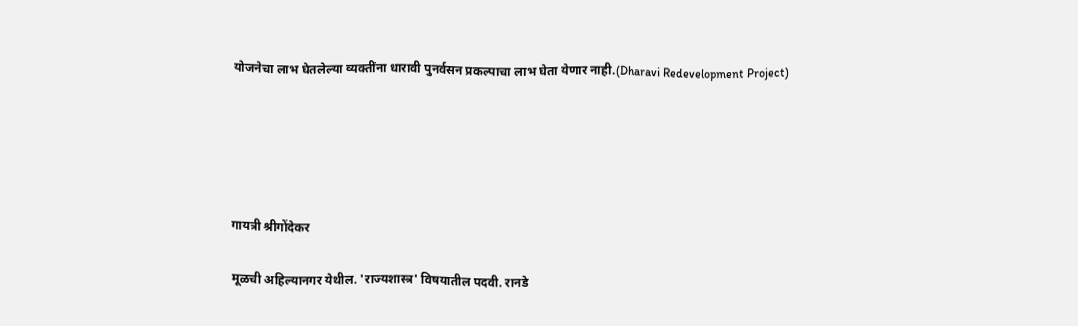योजनेचा लाभ घेतलेल्या व्यक्तींना धारावी पुनर्वसन प्रकल्पाचा लाभ घेता येणार नाही.(Dharavi Redevelopment Project)





गायत्री श्रीगोंदेकर

मूळची अहिल्यानगर येथील. 'राज्यशास्त्र' विषयातील पदवी. रानडे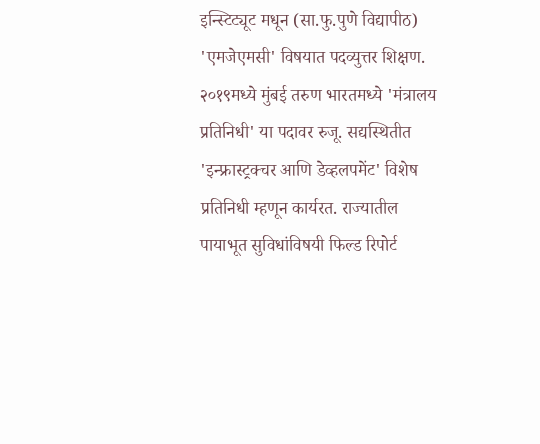इन्स्टिट्यूट मधून (सा.फु.पुणे विद्यापीठ) 'एमजेएमसी' विषयात पदव्युत्तर शिक्षण. २०१९मध्ये मुंबई तरुण भारतमध्ये 'मंत्रालय प्रतिनिधी' या पदावर रुजू. सद्यस्थितीत 'इन्फ्रास्ट्रक्चर आणि डेव्हलपमेंट' विशेष प्रतिनिधी म्हणून कार्यरत. राज्यातील पायाभूत सुविधांविषयी फिल्ड रिपोर्ट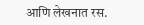आणि लेखनात रस.